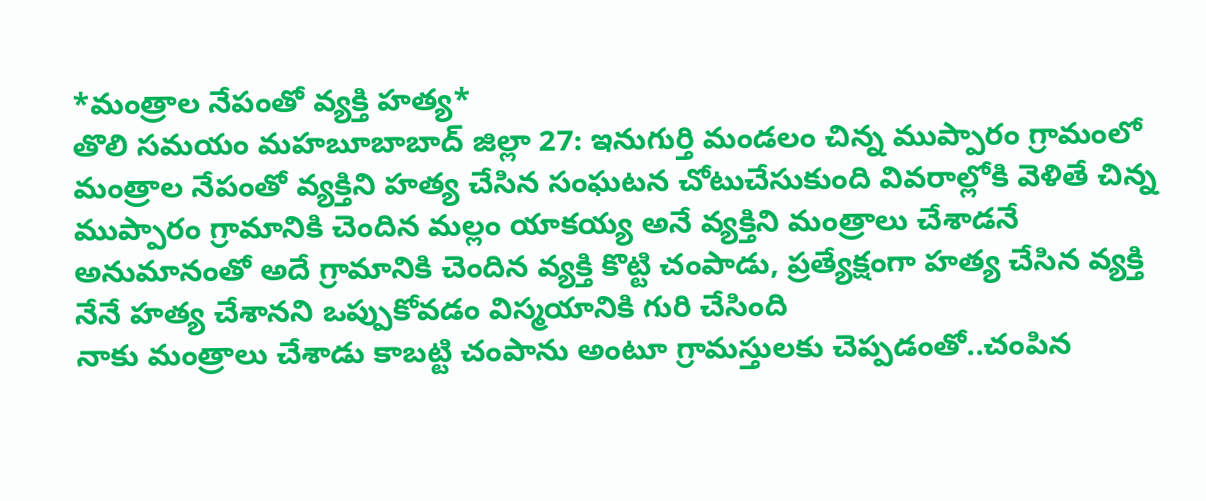*మంత్రాల నేపంతో వ్యక్తి హత్య*
తొలి సమయం మహబూబాబాద్ జిల్లా 27: ఇనుగుర్తి మండలం చిన్న ముప్పారం గ్రామంలో మంత్రాల నేపంతో వ్యక్తిని హత్య చేసిన సంఘటన చోటుచేసుకుంది వివరాల్లోకి వెళితే చిన్న ముప్పారం గ్రామానికి చెందిన మల్లం యాకయ్య అనే వ్యక్తిని మంత్రాలు చేశాడనే అనుమానంతో అదే గ్రామానికి చెందిన వ్యక్తి కొట్టి చంపాడు, ప్రత్యేక్షంగా హత్య చేసిన వ్యక్తి నేనే హత్య చేశానని ఒప్పుకోవడం విస్మయానికి గురి చేసింది
నాకు మంత్రాలు చేశాడు కాబట్టి చంపాను అంటూ గ్రామస్తులకు చెప్పడంతో..చంపిన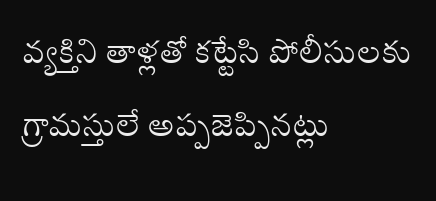వ్యక్తిని తాళ్లతో కట్టేసి పోలీసులకు గ్రామస్తులే అప్పజెప్పినట్లు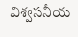విశ్వసనీయ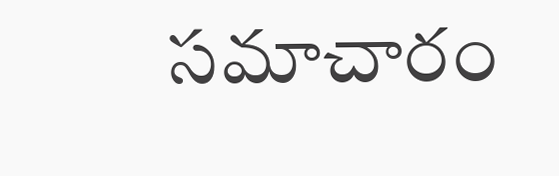సమాచారం